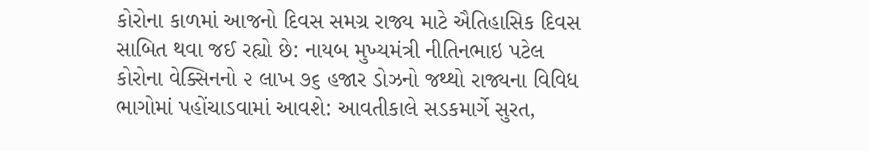કોરોના કાળમાં આજનો દિવસ સમગ્ર રાજ્ય માટે ઐતિહાસિક દિવસ સાબિત થવા જઈ રહ્યો છે: નાયબ મુખ્યમંત્રી નીતિનભાઇ પટેલ કોરોના વેક્સિનનો ૨ લાખ ૭૬ હજાર ડોઝનો જથ્થો રાજ્યના વિવિધ ભાગોમાં પહોંચાડવામાં આવશે: આવતીકાલે સડકમાર્ગે સુરત,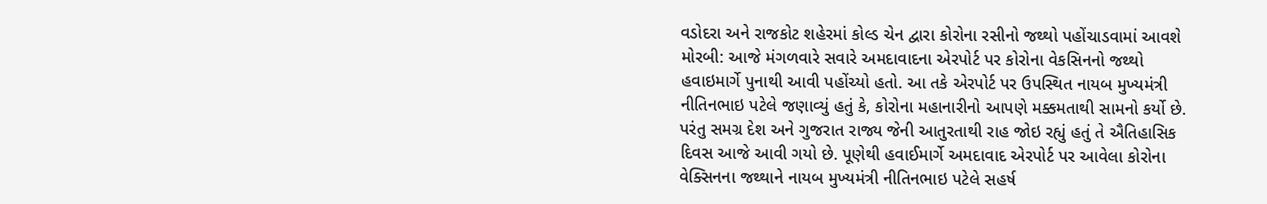વડોદરા અને રાજકોટ શહેરમાં કોલ્ડ ચેન દ્વારા કોરોના રસીનો જથ્થો પહોંચાડવામાં આવશે મોરબી: આજે મંગળવારે સવારે અમદાવાદના એરપોર્ટ પર કોરોના વેકસિનનો જથ્થો હવાઇમાર્ગે પુનાથી આવી પહોંચ્યો હતો. આ તકે એરપોર્ટ પર ઉપસ્થિત નાયબ મુખ્યમંત્રી નીતિનભાઇ પટેલે જણાવ્યું હતું કે, કોરોના મહાનારીનો આપણે મક્કમતાથી સામનો કર્યો છે. પરંતુ સમગ્ર દેશ અને ગુજરાત રાજ્ય જેની આતુરતાથી રાહ જોઇ રહ્યું હતું તે ઐતિહાસિક દિવસ આજે આવી ગયો છે. પૂણેથી હવાઈમાર્ગે અમદાવાદ એરપોર્ટ પર આવેલા કોરોના વેક્સિનના જથ્થાને નાયબ મુખ્યમંત્રી નીતિનભાઇ પટેલે સહર્ષ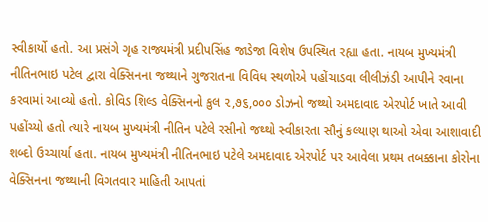સ્વીકાર્યો હતો. આ પ્રસંગે ગૃહ રાજ્યમંત્રી પ્રદીપસિંહ જાડેજા વિશેષ ઉપસ્થિત રહ્યા હતા. નાયબ મુખ્યમંત્રી નીતિનભાઇ પટેલ દ્વારા વેક્સિનના જથ્થાને ગુજરાતના વિવિધ સ્થળોએ પહોંચાડવા લીલીઝંડી આપીને રવાના કરવામાં આવ્યો હતો. કોવિડ શિલ્ડ વેક્સિનનો કુલ ૨,૭૬,૦૦૦ ડોઝનો જથ્થો અમદાવાદ એરપોર્ટ ખાતે આવી પહોંચ્યો હતો ત્યારે નાયબ મુખ્યમંત્રી નીતિન પટેલે રસીનો જથ્થો સ્વીકારતા સૌનું કલ્યાણ થાઓ એવા આશાવાદી શબ્દો ઉચ્ચાર્યા હતા. નાયબ મુખ્યમંત્રી નીતિનભાઇ પટેલે અમદાવાદ એરપોર્ટ પર આવેલા પ્રથમ તબક્કાના કોરોના વેક્સિનના જથ્થાની વિગતવાર માહિતી આપતાં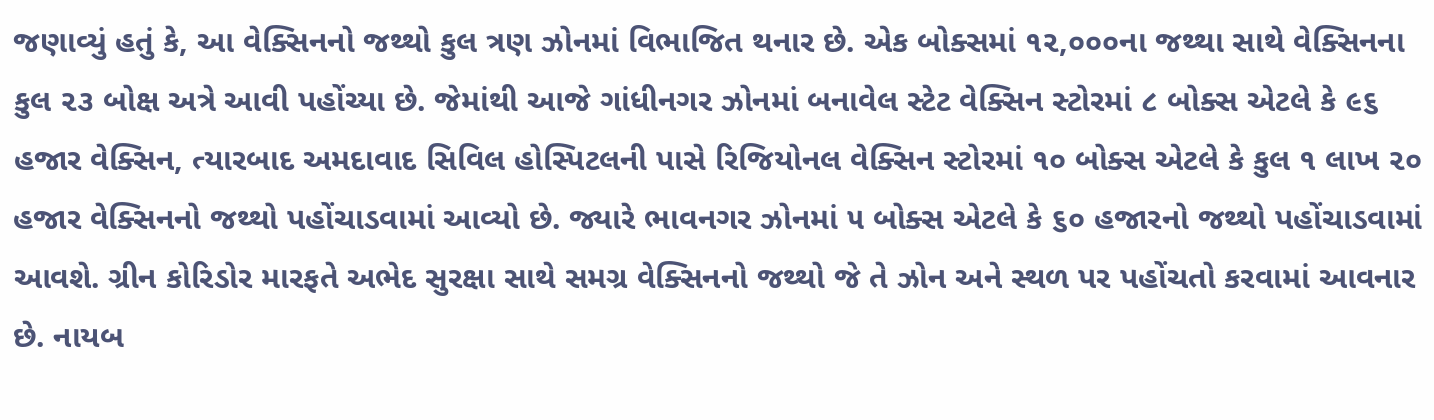જણાવ્યું હતું કે, આ વેક્સિનનો જથ્થો કુલ ત્રણ ઝોનમાં વિભાજિત થનાર છે. એક બોક્સમાં ૧૨,૦૦૦ના જથ્થા સાથે વેક્સિનના કુલ ૨૩ બોક્ષ અત્રે આવી પહોંચ્યા છે. જેમાંથી આજે ગાંધીનગર ઝોનમાં બનાવેલ સ્ટેટ વેક્સિન સ્ટોરમાં ૮ બોક્સ એટલે કે ૯૬ હજાર વેક્સિન, ત્યારબાદ અમદાવાદ સિવિલ હોસ્પિટલની પાસે રિજિયોનલ વેક્સિન સ્ટોરમાં ૧૦ બોક્સ એટલે કે કુલ ૧ લાખ ૨૦ હજાર વેક્સિનનો જથ્થો પહોંચાડવામાં આવ્યો છે. જ્યારે ભાવનગર ઝોનમાં ૫ બોક્સ એટલે કે ૬૦ હજારનો જથ્થો પહોંચાડવામાં આવશે. ગ્રીન કોરિડોર મારફતે અભેદ સુરક્ષા સાથે સમગ્ર વેક્સિનનો જથ્થો જે તે ઝોન અને સ્થળ પર પહોંચતો કરવામાં આવનાર છે. નાયબ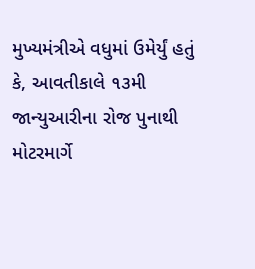મુખ્યમંત્રીએ વધુમાં ઉમેર્યું હતું કે, આવતીકાલે ૧૩મી જાન્યુઆરીના રોજ પુનાથી મોટરમાર્ગે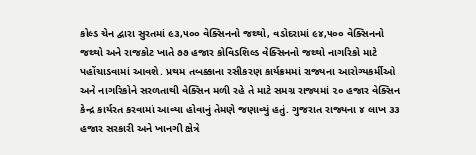કોલ્ડ ચેન દ્વારા સુરતમાં ૯૩,૫૦૦ વેક્સિનનો જથ્થો, વડોદરામાં ૯૪,૫૦૦ વેક્સિનનો જથ્થો અને રાજકોટ ખાતે ૭૭ હજાર કોવિડશિલ્ડ વેક્સિનનો જથ્થો નાગરિકો માટે પહોંચાડવામાં આવશે. પ્રથમ તબક્કાના રસીકરણ કાર્યક્રમમાં રાજ્યના આરોગ્યકર્મીઓ અને નાગરિકોને સરળતાથી વેક્સિન મળી રહે તે માટે સમગ્ર રાજ્યમાં ૨૦ હજાર વેક્સિન કેન્દ્ર કાર્યરત કરવામાં આવ્યા હોવાનું તેમણે જણાવ્યું હતું. ગુજરાત રાજ્યના ૪ લાખ ૩૩ હજાર સરકારી અને ખાનગી ક્ષેત્રે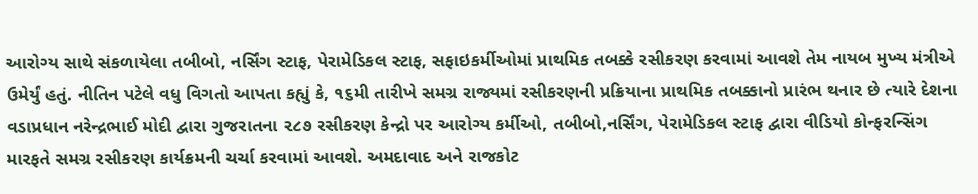આરોગ્ય સાથે સંકળાયેલા તબીબો, નર્સિંગ સ્ટાફ, પેરામેડિકલ સ્ટાફ, સફાઇકર્મીઓમાં પ્રાથમિક તબક્કે રસીકરણ કરવામાં આવશે તેમ નાયબ મુખ્ય મંત્રીએ ઉમેર્યું હતું. નીતિન પટેલે વધુ વિગતો આપતા કહ્યું કે, ૧૬મી તારીખે સમગ્ર રાજ્યમાં રસીકરણની પ્રક્રિયાના પ્રાથમિક તબક્કાનો પ્રારંભ થનાર છે ત્યારે દેશના વડાપ્રધાન નરેન્દ્રભાઈ મોદી દ્વારા ગુજરાતના ૨૮૭ રસીકરણ કેન્દ્રો પર આરોગ્ય કર્મીઓ, તબીબો,નર્સિંગ, પેરામેડિકલ સ્ટાફ દ્વારા વીડિયો કોન્ફરન્સિંગ મારફતે સમગ્ર રસીકરણ કાર્યક્રમની ચર્ચા કરવામાં આવશે. અમદાવાદ અને રાજકોટ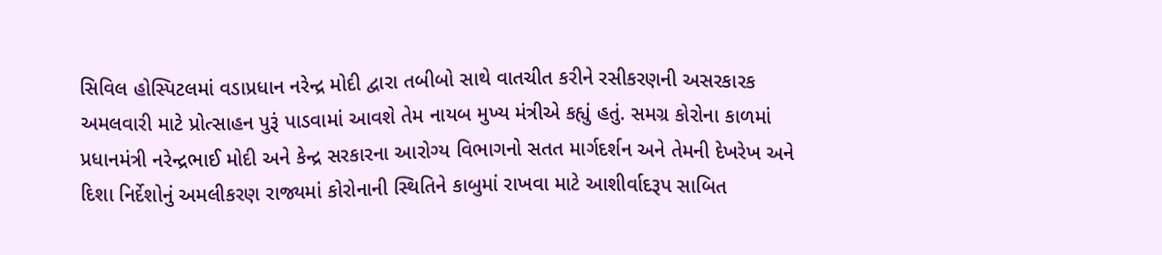સિવિલ હોસ્પિટલમાં વડાપ્રધાન નરેન્દ્ર મોદી દ્વારા તબીબો સાથે વાતચીત કરીને રસીકરણની અસરકારક અમલવારી માટે પ્રોત્સાહન પુરૂં પાડવામાં આવશે તેમ નાયબ મુખ્ય મંત્રીએ કહ્યું હતું. સમગ્ર કોરોના કાળમાં પ્રધાનમંત્રી નરેન્દ્રભાઈ મોદી અને કેન્દ્ર સરકારના આરોગ્ય વિભાગનો સતત માર્ગદર્શન અને તેમની દેખરેખ અને દિશા નિર્દેશોનું અમલીકરણ રાજ્યમાં કોરોનાની સ્થિતિને કાબુમાં રાખવા માટે આશીર્વાદરૂપ સાબિત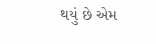થયું છે એમ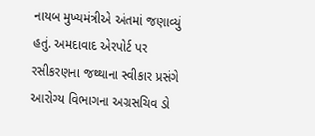નાયબ મુખ્યમંત્રીએ અંતમાં જણાવ્યું હતું. અમદાવાદ એરપોર્ટ પર રસીકરણના જથ્થાના સ્વીકાર પ્રસંગે આરોગ્ય વિભાગના અગ્રસચિવ ડો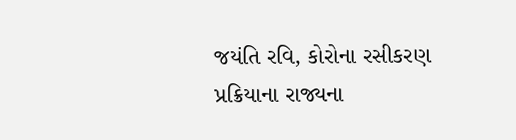જયંતિ રવિ, કોરોના રસીકરણ પ્રક્રિયાના રાજ્યના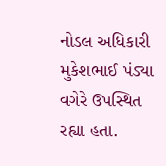નોડલ અધિકારી મુકેશભાઈ પંડ્યા વગેરે ઉપસ્થિત રહ્યા હતા.